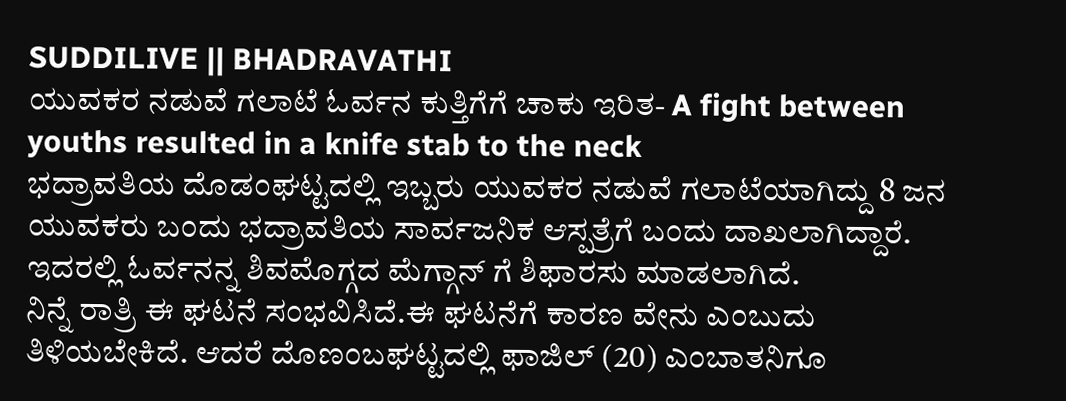SUDDILIVE || BHADRAVATHI
ಯುವಕರ ನಡುವೆ ಗಲಾಟೆ ಓರ್ವನ ಕುತ್ತಿಗೆಗೆ ಚಾಕು ಇರಿತ- A fight between youths resulted in a knife stab to the neck
ಭದ್ರಾವತಿಯ ದೊಡಂಘಟ್ಟದಲ್ಲಿ ಇಬ್ಬರು ಯುವಕರ ನಡುವೆ ಗಲಾಟೆಯಾಗಿದ್ದು 8 ಜನ ಯುವಕರು ಬಂದು ಭದ್ರಾವತಿಯ ಸಾರ್ವಜನಿಕ ಆಸ್ಪತ್ರೆಗೆ ಬಂದು ದಾಖಲಾಗಿದ್ದಾರೆ. ಇದರಲ್ಲಿ ಓರ್ವನನ್ನ ಶಿವಮೊಗ್ಗದ ಮೆಗ್ಗಾನ್ ಗೆ ಶಿಫಾರಸು ಮಾಡಲಾಗಿದೆ.
ನಿನ್ನೆ ರಾತ್ರಿ ಈ ಘಟನೆ ಸಂಭವಿಸಿದೆ.ಈ ಘಟನೆಗೆ ಕಾರಣ ವೇನು ಎಂಬುದು ತಿಳಿಯಬೇಕಿದೆ. ಆದರೆ ದೊಣಂಬಘಟ್ಟದಲ್ಲಿ ಫಾಜಿಲ್ (20) ಎಂಬಾತನಿಗೂ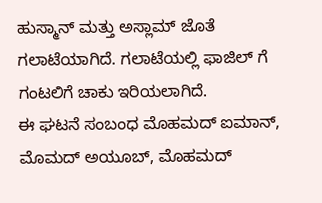ಹುಸ್ಮಾನ್ ಮತ್ತು ಅಸ್ಲಾಮ್ ಜೊತೆ ಗಲಾಟೆಯಾಗಿದೆ. ಗಲಾಟೆಯಲ್ಲಿ ಫಾಜಿಲ್ ಗೆ ಗಂಟಲಿಗೆ ಚಾಕು ಇರಿಯಲಾಗಿದೆ.
ಈ ಘಟನೆ ಸಂಬಂಧ ಮೊಹಮದ್ ಐಮಾನ್, ಮೊಮದ್ ಅಯೂಬ್, ಮೊಹಮದ್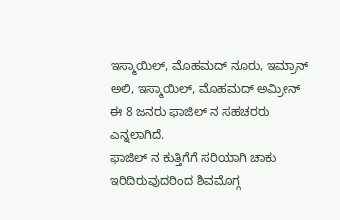ಇಸ್ಮಾಯಿಲ್, ಮೊಹಮದ್ ನೂರು, ಇಮ್ರಾನ್ ಅಲಿ, ಇಸ್ಮಾಯಿಲ್, ಮೊಹಮದ್ ಅಮ್ರೀನ್ ಈ 8 ಜನರು ಫಾಜಿಲ್ ನ ಸಹಚರರು ಎನ್ನಲಾಗಿದೆ.
ಫಾಜಿಲ್ ನ ಕುತ್ತಿಗೆಗೆ ಸರಿಯಾಗಿ ಚಾಕು ಇರಿದಿರುವುದರಿಂದ ಶಿವಮೊಗ್ಗ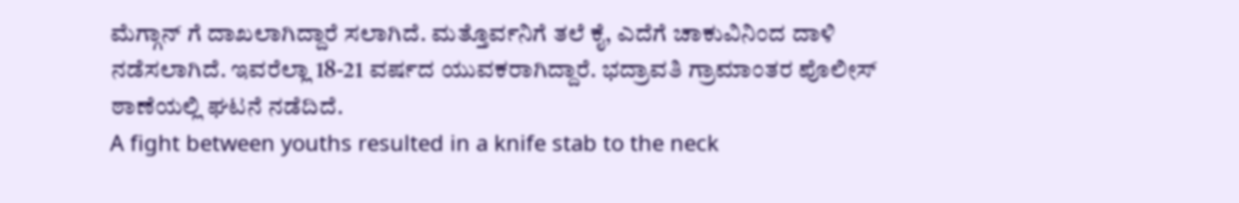ಮೆಗ್ಗಾನ್ ಗೆ ದಾಖಲಾಗಿದ್ದಾರೆ ಸಲಾಗಿದೆ. ಮತ್ತೊರ್ವನಿಗೆ ತಲೆ ಕೈ, ಎದೆಗೆ ಚಾಕುವಿನಿಂದ ದಾಳಿ ನಡೆಸಲಾಗಿದೆ. ಇವರೆಲ್ಲಾ 18-21 ವರ್ಷದ ಯುವಕರಾಗಿದ್ದಾರೆ. ಭದ್ರಾವತಿ ಗ್ರಾಮಾಂತರ ಪೊಲೀಸ್ ಠಾಣೆಯಲ್ಲಿ ಘಟನೆ ನಡೆದಿದೆ.
A fight between youths resulted in a knife stab to the neck